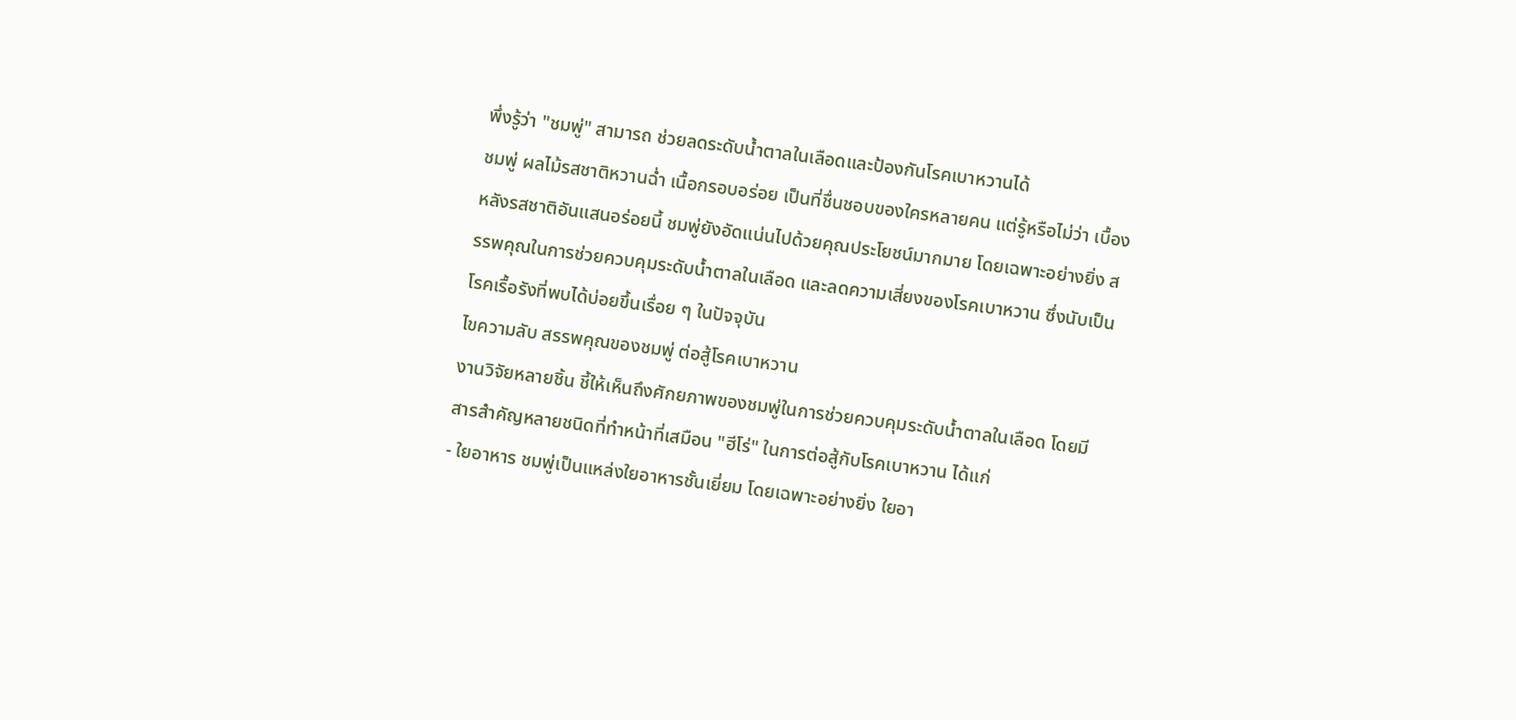พึ่งรู้ว่า "ชมพู่" สามารถ ช่วยลดระดับน้ำตาลในเลือดและป้องกันโรคเบาหวานได้
ชมพู่ ผลไม้รสชาติหวานฉ่ำ เนื้อกรอบอร่อย เป็นที่ชื่นชอบของใครหลายคน แต่รู้หรือไม่ว่า เบื้องหลังรสชาติอันแสนอร่อยนี้ ชมพู่ยังอัดแน่นไปด้วยคุณประโยชน์มากมาย โดยเฉพาะอย่างยิ่ง สรรพคุณในการช่วยควบคุมระดับน้ำตาลในเลือด และลดความเสี่ยงของโรคเบาหวาน ซึ่งนับเป็นโรคเรื้อรังที่พบได้บ่อยขึ้นเรื่อย ๆ ในปัจจุบัน
ไขความลับ สรรพคุณของชมพู่ ต่อสู้โรคเบาหวาน
งานวิจัยหลายชิ้น ชี้ให้เห็นถึงศักยภาพของชมพู่ในการช่วยควบคุมระดับน้ำตาลในเลือด โดยมีสารสำคัญหลายชนิดที่ทำหน้าที่เสมือน "ฮีโร่" ในการต่อสู้กับโรคเบาหวาน ได้แก่
- ใยอาหาร ชมพู่เป็นแหล่งใยอาหารชั้นเยี่ยม โดยเฉพาะอย่างยิ่ง ใยอา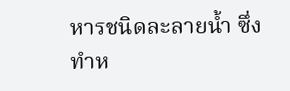หารชนิดละลายน้ำ ซึ่งทำห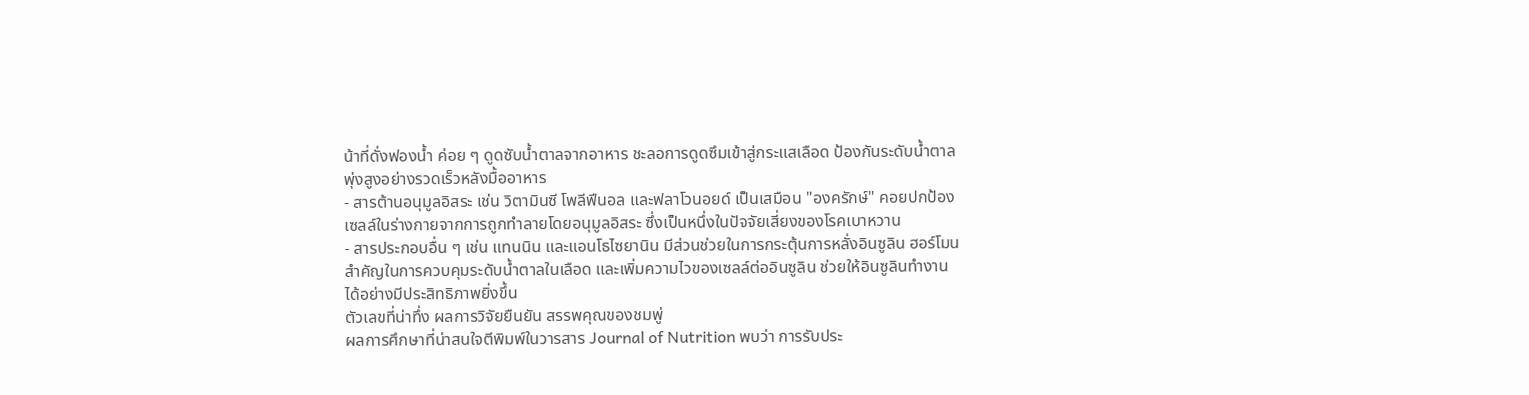น้าที่ดั่งฟองน้ำ ค่อย ๆ ดูดซับน้ำตาลจากอาหาร ชะลอการดูดซึมเข้าสู่กระแสเลือด ป้องกันระดับน้ำตาลพุ่งสูงอย่างรวดเร็วหลังมื้ออาหาร
- สารต้านอนุมูลอิสระ เช่น วิตามินซี โพลีฟีนอล และฟลาโวนอยด์ เป็นเสมือน "องครักษ์" คอยปกป้องเซลล์ในร่างกายจากการถูกทำลายโดยอนุมูลอิสระ ซึ่งเป็นหนึ่งในปัจจัยเสี่ยงของโรคเบาหวาน
- สารประกอบอื่น ๆ เช่น แทนนิน และแอนโธไซยานิน มีส่วนช่วยในการกระตุ้นการหลั่งอินซูลิน ฮอร์โมนสำคัญในการควบคุมระดับน้ำตาลในเลือด และเพิ่มความไวของเซลล์ต่ออินซูลิน ช่วยให้อินซูลินทำงานได้อย่างมีประสิทธิภาพยิ่งขึ้น
ตัวเลขที่น่าทึ่ง ผลการวิจัยยืนยัน สรรพคุณของชมพู่
ผลการศึกษาที่น่าสนใจตีพิมพ์ในวารสาร Journal of Nutrition พบว่า การรับประ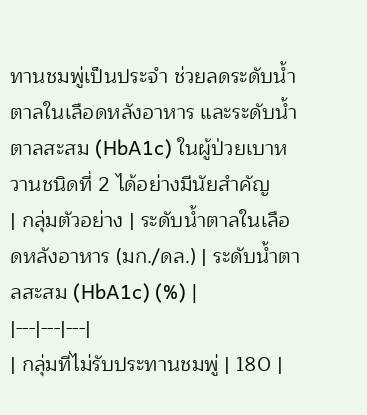ทานชมพู่เป็นประจำ ช่วยลดระดับน้ำตาลในเลือดหลังอาหาร และระดับน้ำตาลสะสม (HbA1c) ในผู้ป่วยเบาหวานชนิดที่ 2 ได้อย่างมีนัยสำคัญ
| กลุ่มตัวอย่าง | ระดับน้ำตาลในเลือดหลังอาหาร (มก./ดล.) | ระดับน้ำตาลสะสม (HbA1c) (%) |
|---|---|---|
| กลุ่มที่ไม่รับประทานชมพู่ | 180 |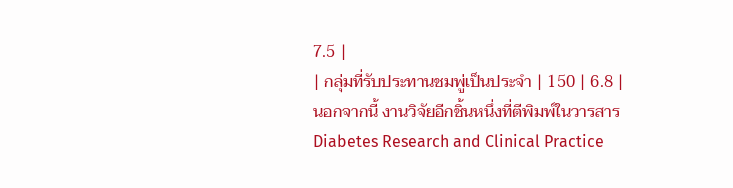7.5 |
| กลุ่มที่รับประทานชมพู่เป็นประจำ | 150 | 6.8 |
นอกจากนี้ งานวิจัยอีกชิ้นหนึ่งที่ตีพิมพ์ในวารสาร Diabetes Research and Clinical Practice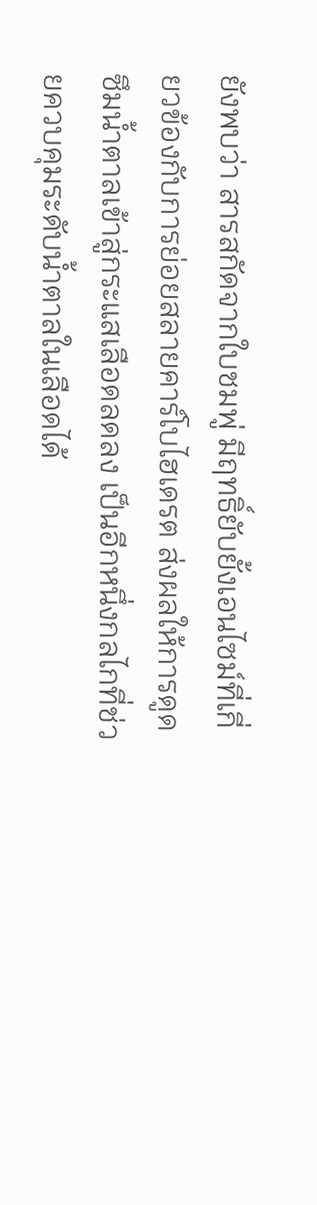ยังพบว่า สารสกัดจากใบชมพู่ มีฤทธิ์ยับยั้งเอนไซม์ที่เกี่ยวข้องกับการย่อยสลายคาร์โบไฮเดรต ส่งผลให้การดูดซึมน้ำตาลเข้าสู่กระแสเลือดลดลง เป็นอีกหนึ่งกลไกที่ช่วยควบคุมระดับน้ำตาลในเลือดได้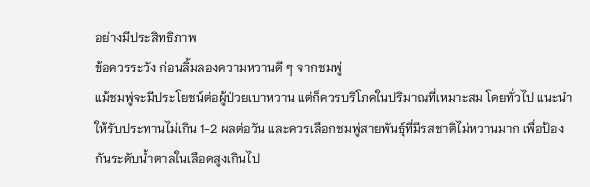อย่างมีประสิทธิภาพ
ข้อควรระวัง ก่อนลิ้มลองความหวานดี ๆ จากชมพู่
แม้ชมพู่จะมีประโยชน์ต่อผู้ป่วยเบาหวาน แต่ก็ควรบริโภคในปริมาณที่เหมาะสม โดยทั่วไป แนะนำให้รับประทานไม่เกิน 1-2 ผลต่อวัน และควรเลือกชมพู่สายพันธุ์ที่มีรสชาติไม่หวานมาก เพื่อป้องกันระดับน้ำตาลในเลือดสูงเกินไป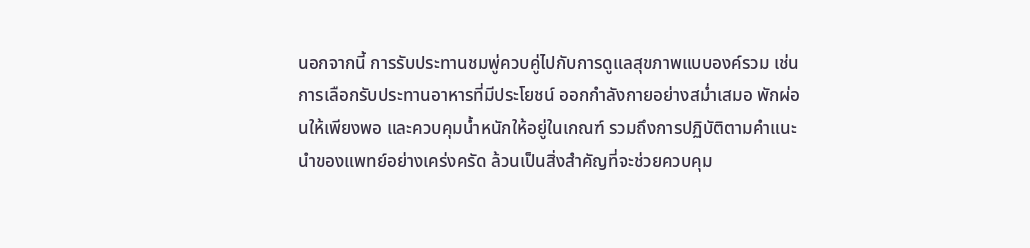นอกจากนี้ การรับประทานชมพู่ควบคู่ไปกับการดูแลสุขภาพแบบองค์รวม เช่น การเลือกรับประทานอาหารที่มีประโยชน์ ออกกำลังกายอย่างสม่ำเสมอ พักผ่อนให้เพียงพอ และควบคุมน้ำหนักให้อยู่ในเกณฑ์ รวมถึงการปฏิบัติตามคำแนะนำของแพทย์อย่างเคร่งครัด ล้วนเป็นสิ่งสำคัญที่จะช่วยควบคุม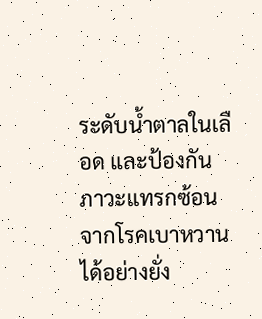ระดับน้ำตาลในเลือด และป้องกันภาวะแทรกซ้อนจากโรคเบาหวานได้อย่างยั่ง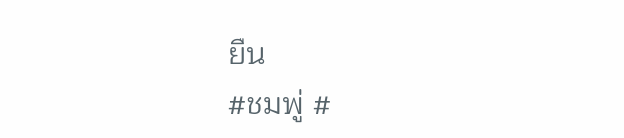ยืน
#ชมพู่ #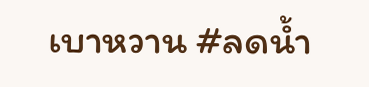เบาหวาน #ลดน้ำ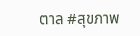ตาล #สุขภาพ